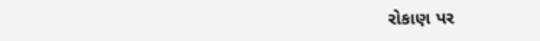રોકાણ પર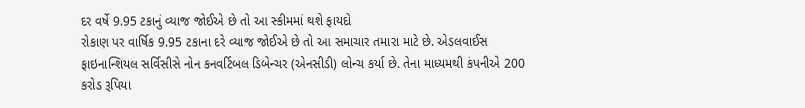દર વર્ષે 9.95 ટકાનું વ્યાજ જોઈએ છે તો આ સ્કીમમાં થશે ફાયદો
રોકાણ પર વાર્ષિક 9.95 ટકાના દરે વ્યાજ જોઈએ છે તો આ સમાચાર તમારા માટે છે. એડલવાઈસ ફાઇનાન્શિયલ સર્વિસીસે નોન કનવર્ટિબલ ડિબેન્ચર (એનસીડી) લોન્ચ કર્યા છે. તેના માધ્યમથી કંપનીએ 200 કરોડ રૂપિયા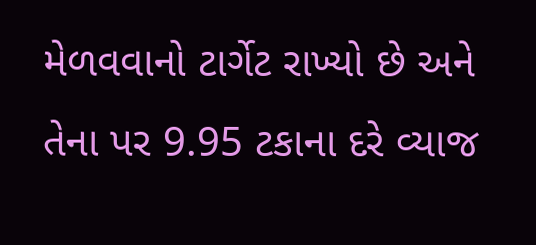મેળવવાનો ટાર્ગેટ રાખ્યો છે અને તેના પર 9.95 ટકાના દરે વ્યાજ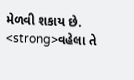મેળવી શકાય છે. <strong>વહેલા તે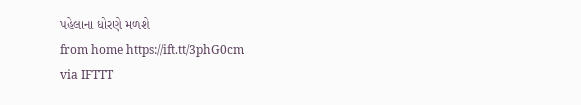પહેલાના ધોરણે મળશે
from home https://ift.tt/3phG0cm
via IFTTT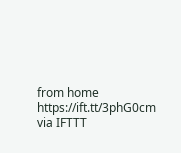from home https://ift.tt/3phG0cm
via IFTTT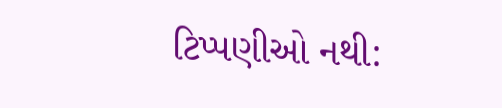ટિપ્પણીઓ નથી: